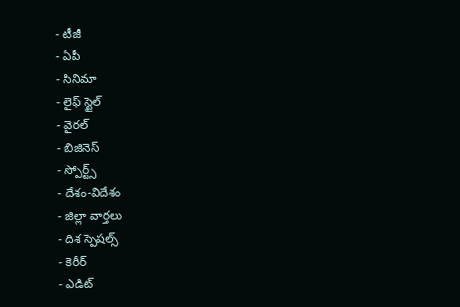- టీజీ
- ఏపీ
- సినిమా
- లైఫ్ స్టైల్
- వైరల్
- బిజినెస్
- స్పోర్ట్స్
- దేశం-విదేశం
- జిల్లా వార్తలు
- దిశ స్పెషల్స్
- కెరీర్
- ఎడిట్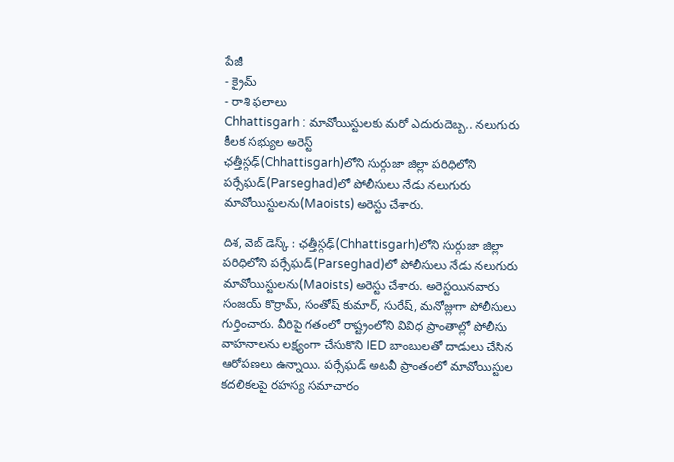పేజీ
- క్రైమ్
- రాశి ఫలాలు
Chhattisgarh : మావోయిస్టులకు మరో ఎదురుదెబ్బ.. నలుగురు కీలక సభ్యుల అరెస్ట్
ఛత్తీస్గఢ్(Chhattisgarh)లోని సుర్గుజా జిల్లా పరిధిలోని పర్సేఘడ్(Parseghad)లో పోలీసులు నేడు నలుగురు మావోయిస్టులను(Maoists) అరెస్టు చేశారు.

దిశ, వెబ్ డెస్క్ : ఛత్తీస్గఢ్(Chhattisgarh)లోని సుర్గుజా జిల్లా పరిధిలోని పర్సేఘడ్(Parseghad)లో పోలీసులు నేడు నలుగురు మావోయిస్టులను(Maoists) అరెస్టు చేశారు. అరెస్టయినవారు సంజయ్ కొర్రామ్, సంతోష్ కుమార్, సురేష్, మనోజ్లుగా పోలీసులు గుర్తించారు. వీరిపై గతంలో రాష్ట్రంలోని వివిధ ప్రాంతాల్లో పోలీసు వాహనాలను లక్ష్యంగా చేసుకొని IED బాంబులతో దాడులు చేసిన ఆరోపణలు ఉన్నాయి. పర్సేఘడ్ అటవీ ప్రాంతంలో మావోయిస్టుల కదలికలపై రహస్య సమాచారం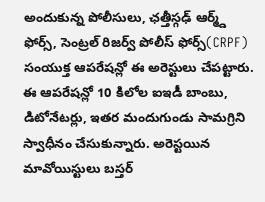అందుకున్న పోలీసులు, ఛత్తీస్గఢ్ ఆర్మ్డ్ ఫోర్స్, సెంట్రల్ రిజర్వ్ పోలీస్ ఫోర్స్(CRPF) సంయుక్త ఆపరేషన్లో ఈ అరెస్టులు చేపట్టారు.
ఈ ఆపరేషన్లో 10 కిలోల ఐఇడీ బాంబు, డిటోనేటర్లు, ఇతర మందుగుండు సామగ్రిని స్వాధీనం చేసుకున్నారు. అరెస్టయిన మావోయిస్టులు బస్తర్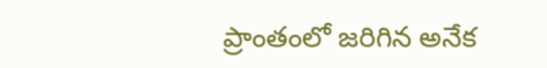ప్రాంతంలో జరిగిన అనేక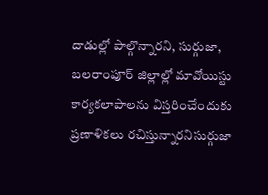దాడుల్లో పాల్గొన్నారని, సుర్గుజా, బలరాంపూర్ జిల్లాల్లో మావోయిస్టు కార్యకలాపాలను విస్తరించేందుకు ప్రణాళికలు రచిస్తున్నారనిసుర్గుజా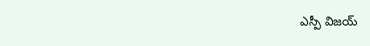ఎస్పీ విజయ్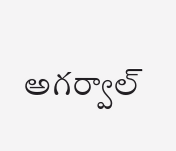అగర్వాల్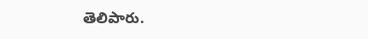తెలిపారు.